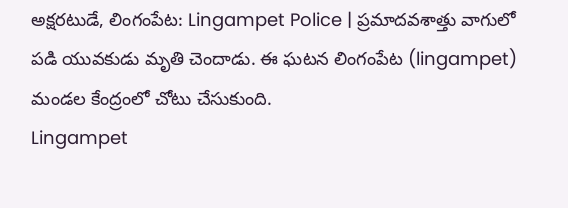అక్షరటుడే, లింగంపేట: Lingampet Police | ప్రమాదవశాత్తు వాగులో పడి యువకుడు మృతి చెందాడు. ఈ ఘటన లింగంపేట (lingampet) మండల కేంద్రంలో చోటు చేసుకుంది.
Lingampet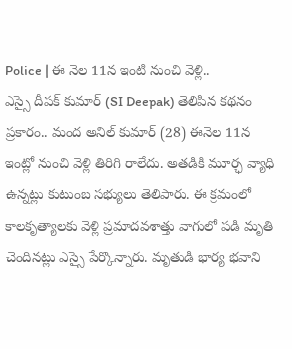Police | ఈ నెల 11న ఇంటి నుంచి వెళ్లి..
ఎస్సై దీపక్ కుమార్ (SI Deepak) తెలిపిన కథనం ప్రకారం.. మంద అనిల్ కుమార్ (28) ఈనెల 11న ఇంట్లో నుంచి వెళ్లి తిరిగి రాలేదు. అతడికి మూర్ఛ వ్యాధి ఉన్నట్లు కుటుంబ సభ్యులు తెలిపారు. ఈ క్రమంలో కాలకృత్యాలకు వెళ్లి ప్రమాదవశాత్తు వాగులో పడి మృతి చెందినట్లు ఎస్సై పేర్కొన్నారు. మృతుడి భార్య భవాని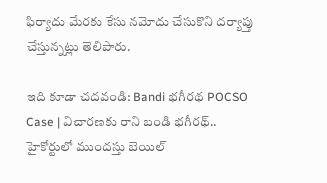ఫిర్యాదు మేరకు కేసు నమోదు చేసుకొని దర్యాప్తు చేస్తున్నట్లు తెలిపారు.

ఇది కూడా చదవండి: Bandi భగీరథ POCSO Case | విచారణకు రాని బండి భగీరథ్.. హైకోర్టులో ముందస్తు బెయిల్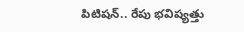పిటిషన్.. రేపు భవిష్యత్తు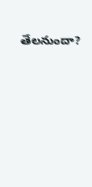తేలనుందా?